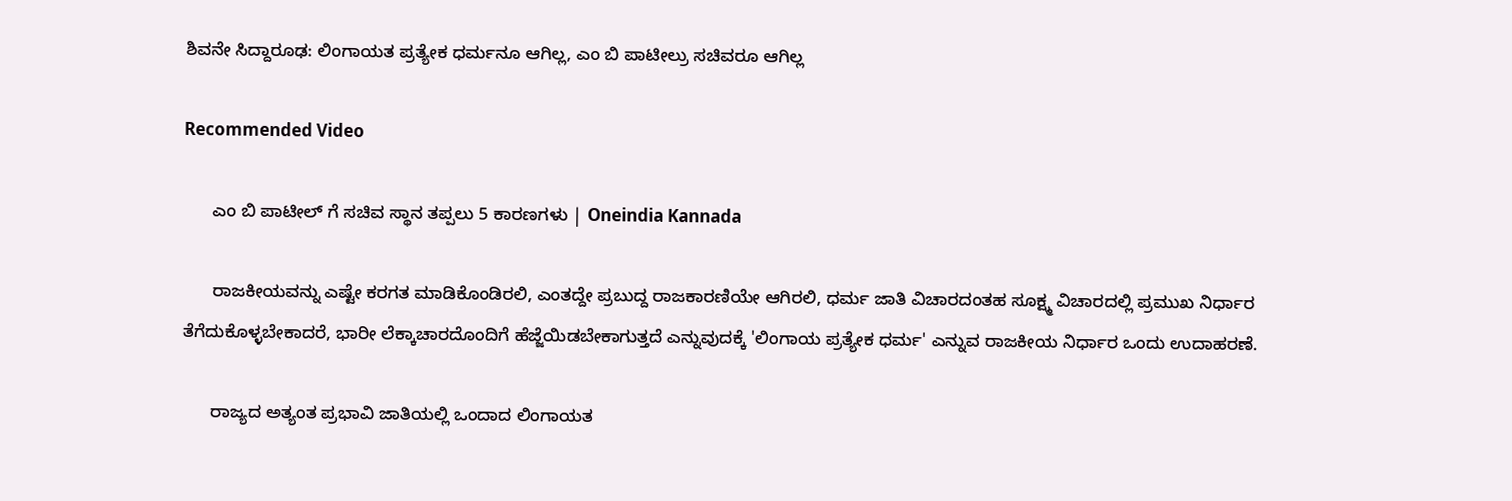ಶಿವನೇ ಸಿದ್ದಾರೂಢ: ಲಿಂಗಾಯತ ಪ್ರತ್ಯೇಕ ಧರ್ಮನೂ ಆಗಿಲ್ಲ, ಎಂ ಬಿ ಪಾಟೀಲ್ರು ಸಚಿವರೂ ಆಗಿಲ್ಲ

Recommended Video

      ಎಂ ಬಿ ಪಾಟೀಲ್ ಗೆ ಸಚಿವ ಸ್ಥಾನ ತಪ್ಪಲು 5 ಕಾರಣಗಳು | Oneindia Kannada

      ರಾಜಕೀಯವನ್ನು ಎಷ್ಟೇ ಕರಗತ ಮಾಡಿಕೊಂಡಿರಲಿ, ಎಂತದ್ದೇ ಪ್ರಬುದ್ದ ರಾಜಕಾರಣಿಯೇ ಆಗಿರಲಿ, ಧರ್ಮ ಜಾತಿ ವಿಚಾರದಂತಹ ಸೂಕ್ಷ್ಮ ವಿಚಾರದಲ್ಲಿ ಪ್ರಮುಖ ನಿರ್ಧಾರ ತೆಗೆದುಕೊಳ್ಳಬೇಕಾದರೆ, ಭಾರೀ ಲೆಕ್ಕಾಚಾರದೊಂದಿಗೆ ಹೆಜ್ಜೆಯಿಡಬೇಕಾಗುತ್ತದೆ ಎನ್ನುವುದಕ್ಕೆ 'ಲಿಂಗಾಯ ಪ್ರತ್ಯೇಕ ಧರ್ಮ' ಎನ್ನುವ ರಾಜಕೀಯ ನಿರ್ಧಾರ ಒಂದು ಉದಾಹರಣೆ.

      ರಾಜ್ಯದ ಅತ್ಯಂತ ಪ್ರಭಾವಿ ಜಾತಿಯಲ್ಲಿ ಒಂದಾದ ಲಿಂಗಾಯತ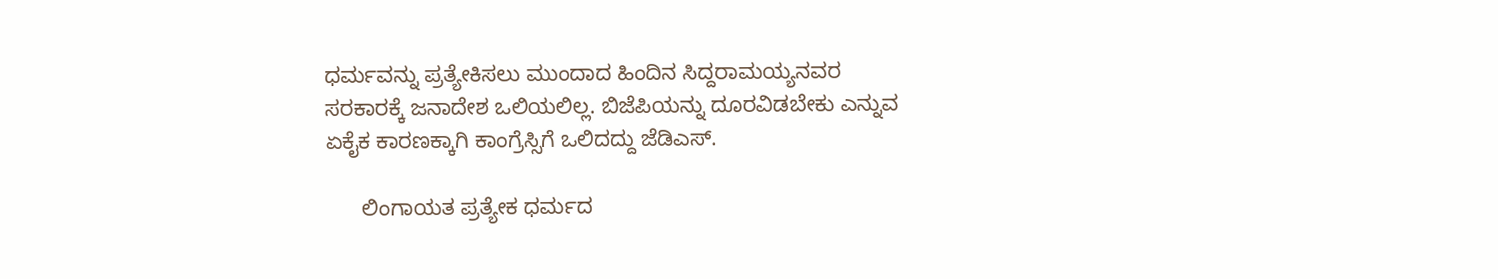ಧರ್ಮವನ್ನು ಪ್ರತ್ಯೇಕಿಸಲು ಮುಂದಾದ ಹಿಂದಿನ ಸಿದ್ದರಾಮಯ್ಯನವರ ಸರಕಾರಕ್ಕೆ ಜನಾದೇಶ ಒಲಿಯಲಿಲ್ಲ. ಬಿಜೆಪಿಯನ್ನು ದೂರವಿಡಬೇಕು ಎನ್ನುವ ಏಕೈಕ ಕಾರಣಕ್ಕಾಗಿ ಕಾಂಗ್ರೆಸ್ಸಿಗೆ ಒಲಿದದ್ದು ಜೆಡಿಎಸ್.

      ಲಿಂಗಾಯತ ಪ್ರತ್ಯೇಕ ಧರ್ಮದ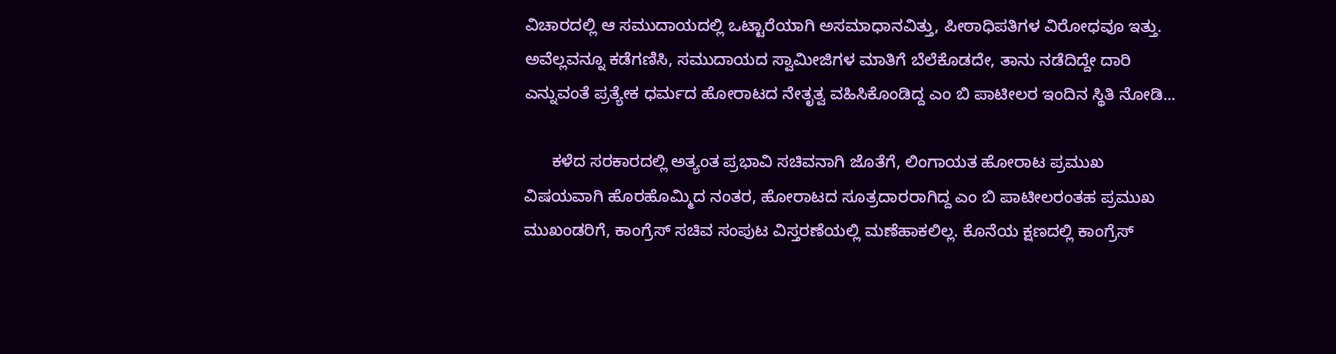ವಿಚಾರದಲ್ಲಿ ಆ ಸಮುದಾಯದಲ್ಲಿ ಒಟ್ಟಾರೆಯಾಗಿ ಅಸಮಾಧಾನವಿತ್ತು, ಪೀಠಾಧಿಪತಿಗಳ ವಿರೋಧವೂ ಇತ್ತು. ಅವೆಲ್ಲವನ್ನೂ ಕಡೆಗಣಿಸಿ, ಸಮುದಾಯದ ಸ್ವಾಮೀಜಿಗಳ ಮಾತಿಗೆ ಬೆಲೆಕೊಡದೇ, ತಾನು ನಡೆದಿದ್ದೇ ದಾರಿ ಎನ್ನುವಂತೆ ಪ್ರತ್ಯೇಕ ಧರ್ಮದ ಹೋರಾಟದ ನೇತೃತ್ವ ವಹಿಸಿಕೊಂಡಿದ್ದ ಎಂ ಬಿ ಪಾಟೀಲರ ಇಂದಿನ ಸ್ಥಿತಿ ನೋಡಿ...

      ಕಳೆದ ಸರಕಾರದಲ್ಲಿ ಅತ್ಯಂತ ಪ್ರಭಾವಿ ಸಚಿವನಾಗಿ ಜೊತೆಗೆ, ಲಿಂಗಾಯತ ಹೋರಾಟ ಪ್ರಮುಖ ವಿಷಯವಾಗಿ ಹೊರಹೊಮ್ಮಿದ ನಂತರ, ಹೋರಾಟದ ಸೂತ್ರದಾರರಾಗಿದ್ದ ಎಂ ಬಿ ಪಾಟೀಲರಂತಹ ಪ್ರಮುಖ ಮುಖಂಡರಿಗೆ, ಕಾಂಗ್ರೆಸ್ ಸಚಿವ ಸಂಪುಟ ವಿಸ್ತರಣೆಯಲ್ಲಿ ಮಣೆಹಾಕಲಿಲ್ಲ. ಕೊನೆಯ ಕ್ಷಣದಲ್ಲಿ ಕಾಂಗ್ರೆಸ್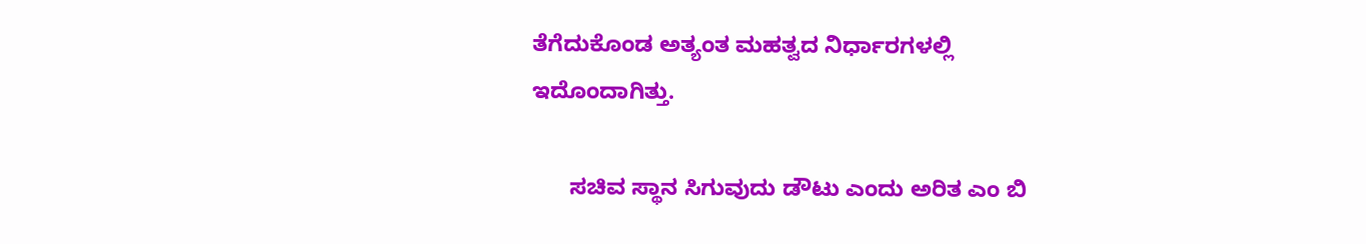ತೆಗೆದುಕೊಂಡ ಅತ್ಯಂತ ಮಹತ್ವದ ನಿರ್ಧಾರಗಳಲ್ಲಿ ಇದೊಂದಾಗಿತ್ತು.

      ಸಚಿವ ಸ್ಥಾನ ಸಿಗುವುದು ಡೌಟು ಎಂದು ಅರಿತ ಎಂ ಬಿ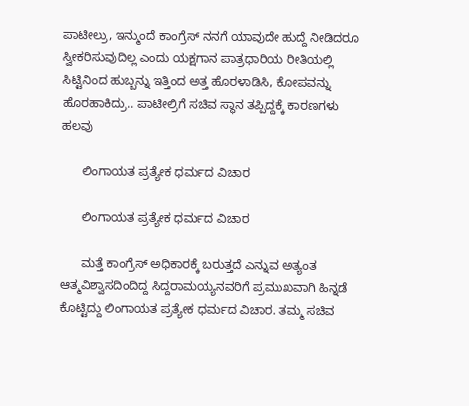ಪಾಟೀಲ್ರು, ಇನ್ಮುಂದೆ ಕಾಂಗ್ರೆಸ್ ನನಗೆ ಯಾವುದೇ ಹುದ್ದೆ ನೀಡಿದರೂ ಸ್ವೀಕರಿಸುವುದಿಲ್ಲ ಎಂದು ಯಕ್ಷಗಾನ ಪಾತ್ರಧಾರಿಯ ರೀತಿಯಲ್ಲಿ ಸಿಟ್ಟಿನಿಂದ ಹುಬ್ಬನ್ನು ಇತ್ತಿಂದ ಅತ್ತ ಹೊರಳಾಡಿಸಿ, ಕೋಪವನ್ನು ಹೊರಹಾಕಿದ್ರು.. ಪಾಟೀಲ್ರಿಗೆ ಸಚಿವ ಸ್ಥಾನ ತಪ್ಪಿದ್ದಕ್ಕೆ ಕಾರಣಗಳು ಹಲವು

      ಲಿಂಗಾಯತ ಪ್ರತ್ಯೇಕ ಧರ್ಮದ ವಿಚಾರ

      ಲಿಂಗಾಯತ ಪ್ರತ್ಯೇಕ ಧರ್ಮದ ವಿಚಾರ

      ಮತ್ತೆ ಕಾಂಗ್ರೆಸ್ ಅಧಿಕಾರಕ್ಕೆ ಬರುತ್ತದೆ ಎನ್ನುವ ಅತ್ಯಂತ ಆತ್ಮವಿಶ್ವಾಸದಿಂದಿದ್ದ ಸಿದ್ದರಾಮಯ್ಯನವರಿಗೆ ಪ್ರಮುಖವಾಗಿ ಹಿನ್ನಡೆ ಕೊಟ್ಟಿದ್ದು ಲಿಂಗಾಯತ ಪ್ರತ್ಯೇಕ ಧರ್ಮದ ವಿಚಾರ. ತಮ್ಮ ಸಚಿವ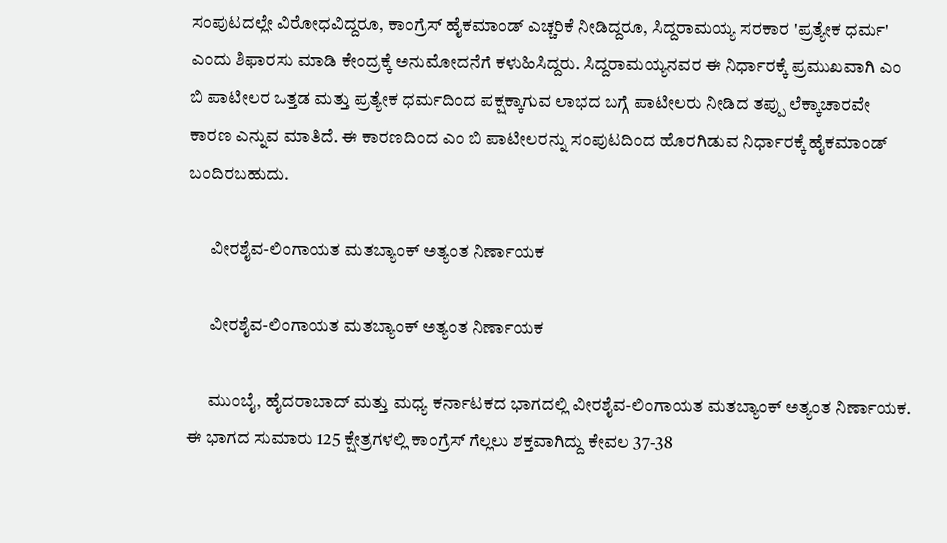ಸಂಪುಟದಲ್ಲೇ ವಿರೋಧವಿದ್ದರೂ, ಕಾಂಗ್ರೆಸ್ ಹೈಕಮಾಂಡ್ ಎಚ್ಚರಿಕೆ ನೀಡಿದ್ದರೂ, ಸಿದ್ದರಾಮಯ್ಯ ಸರಕಾರ 'ಪ್ರತ್ಯೇಕ ಧರ್ಮ' ಎಂದು ಶಿಫಾರಸು ಮಾಡಿ ಕೇಂದ್ರಕ್ಕೆ ಅನುಮೋದನೆಗೆ ಕಳುಹಿಸಿದ್ದರು. ಸಿದ್ದರಾಮಯ್ಯನವರ ಈ ನಿರ್ಧಾರಕ್ಕೆ ಪ್ರಮುಖವಾಗಿ ಎಂ ಬಿ ಪಾಟೀಲರ ಒತ್ತಡ ಮತ್ತು ಪ್ರತ್ಯೇಕ ಧರ್ಮದಿಂದ ಪಕ್ಷಕ್ಕಾಗುವ ಲಾಭದ ಬಗ್ಗೆ ಪಾಟೀಲರು ನೀಡಿದ ತಪ್ಪು ಲೆಕ್ಕಾಚಾರವೇ ಕಾರಣ ಎನ್ನುವ ಮಾತಿದೆ. ಈ ಕಾರಣದಿಂದ ಎಂ ಬಿ ಪಾಟೀಲರನ್ನು ಸಂಪುಟದಿಂದ ಹೊರಗಿಡುವ ನಿರ್ಧಾರಕ್ಕೆ ಹೈಕಮಾಂಡ್ ಬಂದಿರಬಹುದು.

      ವೀರಶೈವ-ಲಿಂಗಾಯತ ಮತಬ್ಯಾಂಕ್ ಅತ್ಯಂತ ನಿರ್ಣಾಯಕ

      ವೀರಶೈವ-ಲಿಂಗಾಯತ ಮತಬ್ಯಾಂಕ್ ಅತ್ಯಂತ ನಿರ್ಣಾಯಕ

      ಮುಂಬೈ, ಹೈದರಾಬಾದ್ ಮತ್ತು ಮಧ್ಯ ಕರ್ನಾಟಕದ ಭಾಗದಲ್ಲಿ ವೀರಶೈವ-ಲಿಂಗಾಯತ ಮತಬ್ಯಾಂಕ್ ಅತ್ಯಂತ ನಿರ್ಣಾಯಕ. ಈ ಭಾಗದ ಸುಮಾರು 125 ಕ್ಷೇತ್ರಗಳಲ್ಲಿ ಕಾಂಗ್ರೆಸ್ ಗೆಲ್ಲಲು ಶಕ್ತವಾಗಿದ್ದು ಕೇವಲ 37-38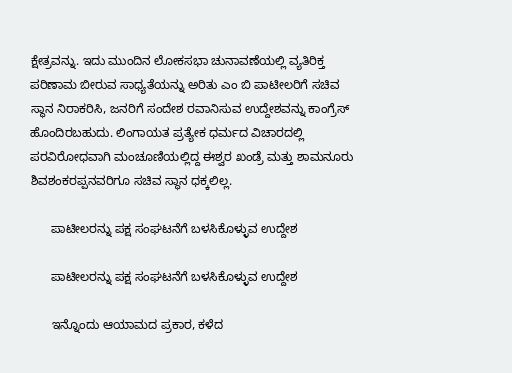ಕ್ಷೇತ್ರವನ್ನು. ಇದು ಮುಂದಿನ ಲೋಕಸಭಾ ಚುನಾವಣೆಯಲ್ಲಿ ವ್ಯತಿರಿಕ್ತ ಪರಿಣಾಮ ಬೀರುವ ಸಾಧ್ಯತೆಯನ್ನು ಅರಿತು ಎಂ ಬಿ ಪಾಟೀಲರಿಗೆ ಸಚಿವ ಸ್ಥಾನ ನಿರಾಕರಿಸಿ, ಜನರಿಗೆ ಸಂದೇಶ ರವಾನಿಸುವ ಉದ್ದೇಶವನ್ನು ಕಾಂಗ್ರೆಸ್ ಹೊಂದಿರಬಹುದು. ಲಿಂಗಾಯತ ಪ್ರತ್ಯೇಕ ಧರ್ಮದ ವಿಚಾರದಲ್ಲಿ ಪರವಿರೋಧವಾಗಿ ಮಂಚೂಣಿಯಲ್ಲಿದ್ದ ಈಶ್ವರ ಖಂಡ್ರೆ ಮತ್ತು ಶಾಮನೂರು ಶಿವಶಂಕರಪ್ಪನವರಿಗೂ ಸಚಿವ ಸ್ಥಾನ ಧಕ್ಕಲಿಲ್ಲ.

      ಪಾಟೀಲರನ್ನು ಪಕ್ಷ ಸಂಘಟನೆಗೆ ಬಳಸಿಕೊಳ್ಳುವ ಉದ್ದೇಶ

      ಪಾಟೀಲರನ್ನು ಪಕ್ಷ ಸಂಘಟನೆಗೆ ಬಳಸಿಕೊಳ್ಳುವ ಉದ್ದೇಶ

      ಇನ್ನೊಂದು ಆಯಾಮದ ಪ್ರಕಾರ, ಕಳೆದ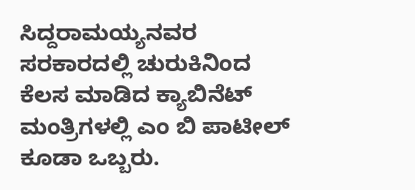ಸಿದ್ದರಾಮಯ್ಯನವರ ಸರಕಾರದಲ್ಲಿ ಚುರುಕಿನಿಂದ ಕೆಲಸ ಮಾಡಿದ ಕ್ಯಾಬಿನೆಟ್ ಮಂತ್ರಿಗಳಲ್ಲಿ ಎಂ ಬಿ ಪಾಟೀಲ್ ಕೂಡಾ ಒಬ್ಬರು.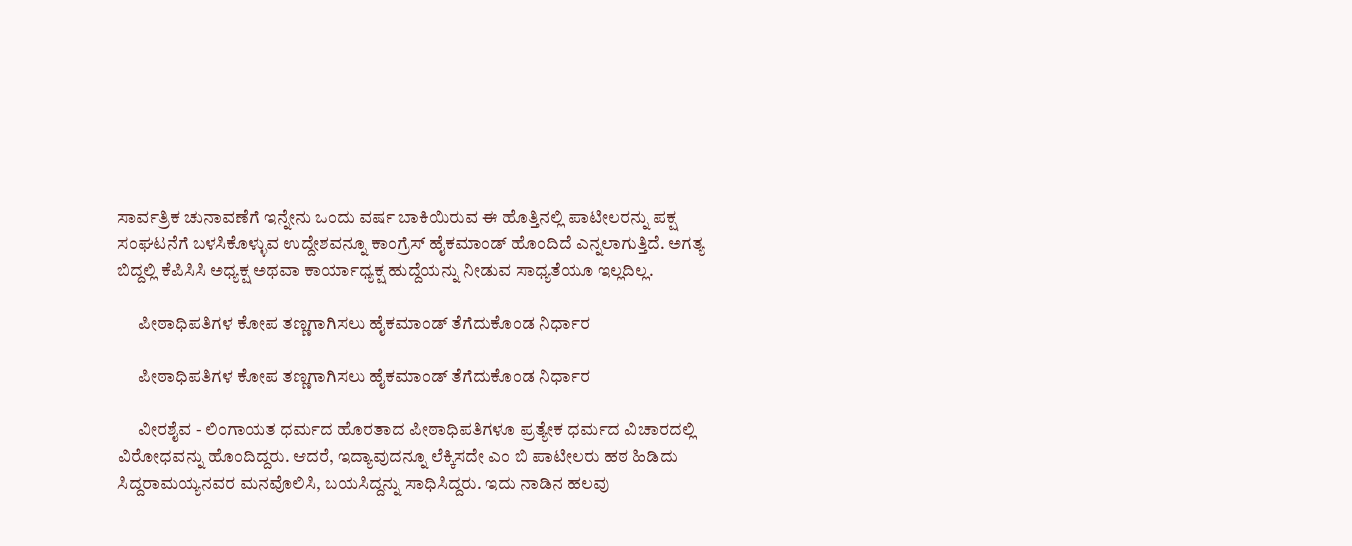ಸಾರ್ವತ್ರಿಕ ಚುನಾವಣೆಗೆ ಇನ್ನೇನು ಒಂದು ವರ್ಷ ಬಾಕಿಯಿರುವ ಈ ಹೊತ್ತಿನಲ್ಲಿ ಪಾಟೀಲರನ್ನು ಪಕ್ಷ ಸಂಘಟನೆಗೆ ಬಳಸಿಕೊಳ್ಳುವ ಉದ್ದೇಶವನ್ನೂ ಕಾಂಗ್ರೆಸ್ ಹೈಕಮಾಂಡ್ ಹೊಂದಿದೆ ಎನ್ನಲಾಗುತ್ತಿದೆ. ಅಗತ್ಯ ಬಿದ್ದಲ್ಲಿ ಕೆಪಿಸಿಸಿ ಅಧ್ಯಕ್ಷ ಅಥವಾ ಕಾರ್ಯಾಧ್ಯಕ್ಷ ಹುದ್ದೆಯನ್ನು ನೀಡುವ ಸಾಧ್ಯತೆಯೂ ಇಲ್ಲದಿಲ್ಲ.

      ಪೀಠಾಧಿಪತಿಗಳ ಕೋಪ ತಣ್ಣಗಾಗಿಸಲು ಹೈಕಮಾಂಡ್ ತೆಗೆದುಕೊಂಡ ನಿರ್ಧಾರ

      ಪೀಠಾಧಿಪತಿಗಳ ಕೋಪ ತಣ್ಣಗಾಗಿಸಲು ಹೈಕಮಾಂಡ್ ತೆಗೆದುಕೊಂಡ ನಿರ್ಧಾರ

      ವೀರಶೈವ - ಲಿಂಗಾಯತ ಧರ್ಮದ ಹೊರತಾದ ಪೀಠಾಧಿಪತಿಗಳೂ ಪ್ರತ್ಯೇಕ ಧರ್ಮದ ವಿಚಾರದಲ್ಲಿ ವಿರೋಧವನ್ನು ಹೊಂದಿದ್ದರು. ಆದರೆ, ಇದ್ಯಾವುದನ್ನೂ ಲೆಕ್ಕಿಸದೇ ಎಂ ಬಿ ಪಾಟೀಲರು ಹಠ ಹಿಡಿದು ಸಿದ್ದರಾಮಯ್ಯನವರ ಮನವೊಲಿಸಿ, ಬಯಸಿದ್ದನ್ನು ಸಾಧಿಸಿದ್ದರು. ಇದು ನಾಡಿನ ಹಲವು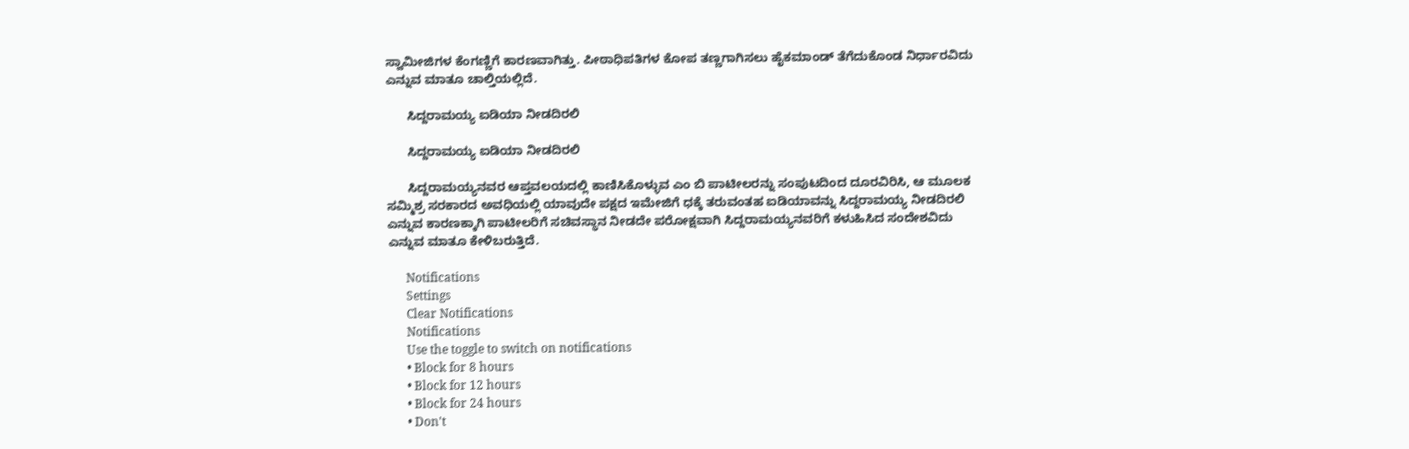ಸ್ವಾಮೀಜಿಗಳ ಕೆಂಗಣ್ಣಿಗೆ ಕಾರಣವಾಗಿತ್ತು. ಪೀಠಾಧಿಪತಿಗಳ ಕೋಪ ತಣ್ಣಗಾಗಿಸಲು ಹೈಕಮಾಂಡ್ ತೆಗೆದುಕೊಂಡ ನಿರ್ಧಾರವಿದು ಎನ್ನುವ ಮಾತೂ ಚಾಲ್ತಿಯಲ್ಲಿದೆ.

      ಸಿದ್ದರಾಮಯ್ಯ ಐಡಿಯಾ ನೀಡದಿರಲಿ

      ಸಿದ್ದರಾಮಯ್ಯ ಐಡಿಯಾ ನೀಡದಿರಲಿ

      ಸಿದ್ದರಾಮಯ್ಯನವರ ಆಪ್ತವಲಯದಲ್ಲಿ ಕಾಣಿಸಿಕೊಳ್ಳುವ ಎಂ ಬಿ ಪಾಟೀಲರನ್ನು ಸಂಪುಟದಿಂದ ದೂರವಿರಿಸಿ, ಆ ಮೂಲಕ ಸಮ್ಮಿಶ್ರ ಸರಕಾರದ ಅವಧಿಯಲ್ಲಿ ಯಾವುದೇ ಪಕ್ಷದ ಇಮೇಜಿಗೆ ಧಕ್ಕೆ ತರುವಂತಹ ಐಡಿಯಾವನ್ನು ಸಿದ್ದರಾಮಯ್ಯ ನೀಡದಿರಲಿ ಎನ್ನುವ ಕಾರಣಕ್ಕಾಗಿ ಪಾಟೀಲರಿಗೆ ಸಚಿವಸ್ಥಾನ ನೀಡದೇ ಪರೋಕ್ಷವಾಗಿ ಸಿದ್ದರಾಮಯ್ಯನವರಿಗೆ ಕಳುಹಿಸಿದ ಸಂದೇಶವಿದು ಎನ್ನುವ ಮಾತೂ ಕೇಳಿಬರುತ್ತಿದೆ.

      Notifications
      Settings
      Clear Notifications
      Notifications
      Use the toggle to switch on notifications
      • Block for 8 hours
      • Block for 12 hours
      • Block for 24 hours
      • Don't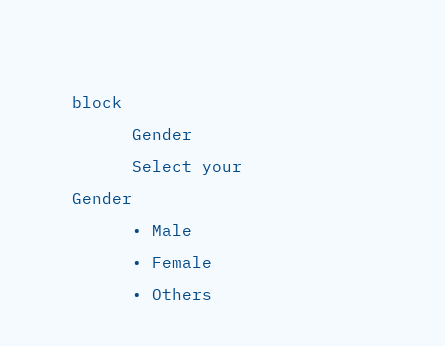block
      Gender
      Select your Gender
      • Male
      • Female
      • Others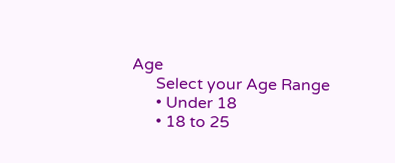Age
      Select your Age Range
      • Under 18
      • 18 to 25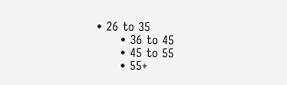• 26 to 35
      • 36 to 45
      • 45 to 55
      • 55+